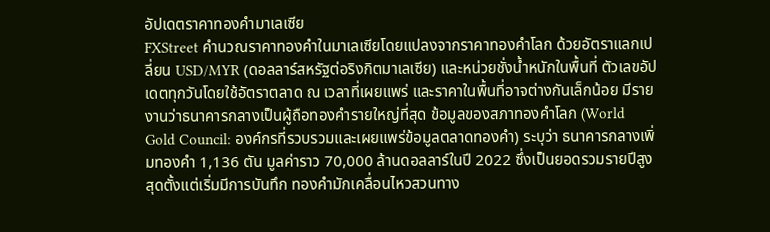อัปเดตราคาทองคำมาเลเซีย
FXStreet คำนวณราคาทองคำในมาเลเซียโดยแปลงจากราคาทองคำโลก ด้วยอัตราแลกเปลี่ยน USD/MYR (ดอลลาร์สหรัฐต่อริงกิตมาเลเซีย) และหน่วยชั่งน้ำหนักในพื้นที่ ตัวเลขอัปเดตทุกวันโดยใช้อัตราตลาด ณ เวลาที่เผยแพร่ และราคาในพื้นที่อาจต่างกันเล็กน้อย มีรายงานว่าธนาคารกลางเป็นผู้ถือทองคำรายใหญ่ที่สุด ข้อมูลของสภาทองคำโลก (World Gold Council: องค์กรที่รวบรวมและเผยแพร่ข้อมูลตลาดทองคำ) ระบุว่า ธนาคารกลางเพิ่มทองคำ 1,136 ตัน มูลค่าราว 70,000 ล้านดอลลาร์ในปี 2022 ซึ่งเป็นยอดรวมรายปีสูงสุดตั้งแต่เริ่มมีการบันทึก ทองคำมักเคลื่อนไหวสวนทาง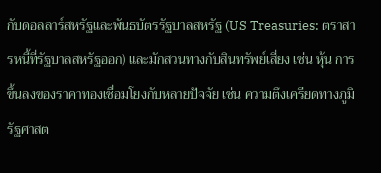กับดอลลาร์สหรัฐและพันธบัตรรัฐบาลสหรัฐ (US Treasuries: ตราสารหนี้ที่รัฐบาลสหรัฐออก) และมักสวนทางกับสินทรัพย์เสี่ยง เช่น หุ้น การขึ้นลงของราคาทองเชื่อมโยงกับหลายปัจจัย เช่น ความตึงเครียดทางภูมิรัฐศาสต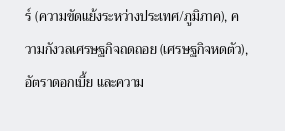ร์ (ความขัดแย้งระหว่างประเทศ/ภูมิภาค), ความกังวลเศรษฐกิจถดถอย (เศรษฐกิจหดตัว), อัตราดอกเบี้ย และความ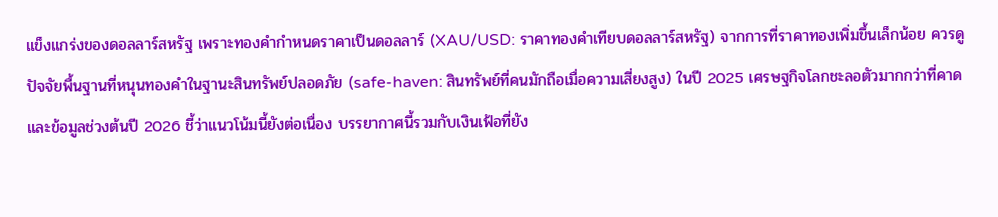แข็งแกร่งของดอลลาร์สหรัฐ เพราะทองคำกำหนดราคาเป็นดอลลาร์ (XAU/USD: ราคาทองคำเทียบดอลลาร์สหรัฐ) จากการที่ราคาทองเพิ่มขึ้นเล็กน้อย ควรดูปัจจัยพื้นฐานที่หนุนทองคำในฐานะสินทรัพย์ปลอดภัย (safe-haven: สินทรัพย์ที่คนมักถือเมื่อความเสี่ยงสูง) ในปี 2025 เศรษฐกิจโลกชะลอตัวมากกว่าที่คาด และข้อมูลช่วงต้นปี 2026 ชี้ว่าแนวโน้มนี้ยังต่อเนื่อง บรรยากาศนี้รวมกับเงินเฟ้อที่ยัง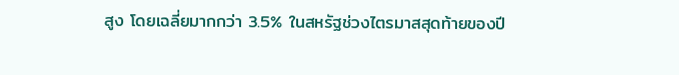สูง โดยเฉลี่ยมากกว่า 3.5% ในสหรัฐช่วงไตรมาสสุดท้ายของปี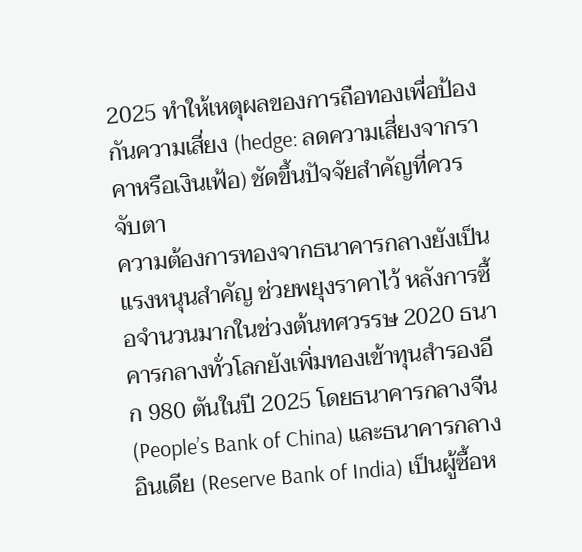2025 ทำให้เหตุผลของการถือทองเพื่อป้องกันความเสี่ยง (hedge: ลดความเสี่ยงจากราคาหรือเงินเฟ้อ) ชัดขึ้นปัจจัยสำคัญที่ควรจับตา
ความต้องการทองจากธนาคารกลางยังเป็นแรงหนุนสำคัญ ช่วยพยุงราคาไว้ หลังการซื้อจำนวนมากในช่วงต้นทศวรรษ 2020 ธนาคารกลางทั่วโลกยังเพิ่มทองเข้าทุนสำรองอีก 980 ตันในปี 2025 โดยธนาคารกลางจีน (People’s Bank of China) และธนาคารกลางอินเดีย (Reserve Bank of India) เป็นผู้ซื้อห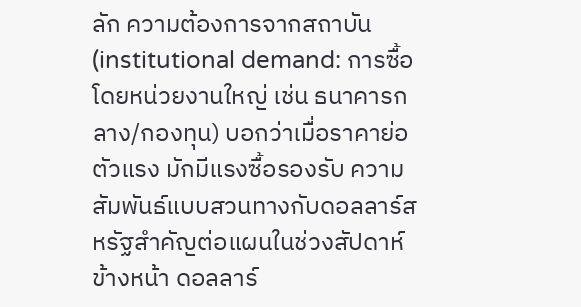ลัก ความต้องการจากสถาบัน (institutional demand: การซื้อโดยหน่วยงานใหญ่ เช่น ธนาคารกลาง/กองทุน) บอกว่าเมื่อราคาย่อตัวแรง มักมีแรงซื้อรองรับ ความสัมพันธ์แบบสวนทางกับดอลลาร์สหรัฐสำคัญต่อแผนในช่วงสัปดาห์ข้างหน้า ดอลลาร์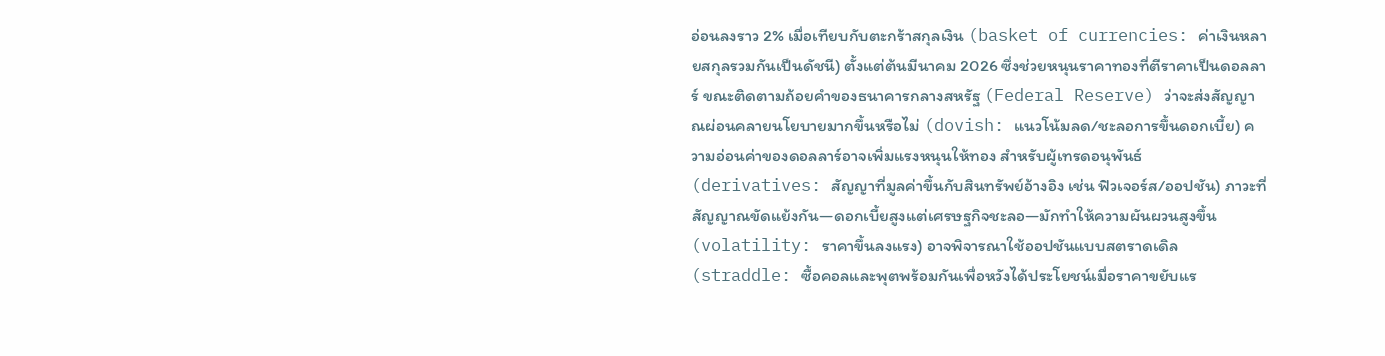อ่อนลงราว 2% เมื่อเทียบกับตะกร้าสกุลเงิน (basket of currencies: ค่าเงินหลายสกุลรวมกันเป็นดัชนี) ตั้งแต่ต้นมีนาคม 2026 ซึ่งช่วยหนุนราคาทองที่ตีราคาเป็นดอลลาร์ ขณะติดตามถ้อยคำของธนาคารกลางสหรัฐ (Federal Reserve) ว่าจะส่งสัญญาณผ่อนคลายนโยบายมากขึ้นหรือไม่ (dovish: แนวโน้มลด/ชะลอการขึ้นดอกเบี้ย) ความอ่อนค่าของดอลลาร์อาจเพิ่มแรงหนุนให้ทอง สำหรับผู้เทรดอนุพันธ์ (derivatives: สัญญาที่มูลค่าขึ้นกับสินทรัพย์อ้างอิง เช่น ฟิวเจอร์ส/ออปชัน) ภาวะที่สัญญาณขัดแย้งกัน—ดอกเบี้ยสูงแต่เศรษฐกิจชะลอ—มักทำให้ความผันผวนสูงขึ้น (volatility: ราคาขึ้นลงแรง) อาจพิจารณาใช้ออปชันแบบสตราดเดิล (straddle: ซื้อคอลและพุตพร้อมกันเพื่อหวังได้ประโยชน์เมื่อราคาขยับแร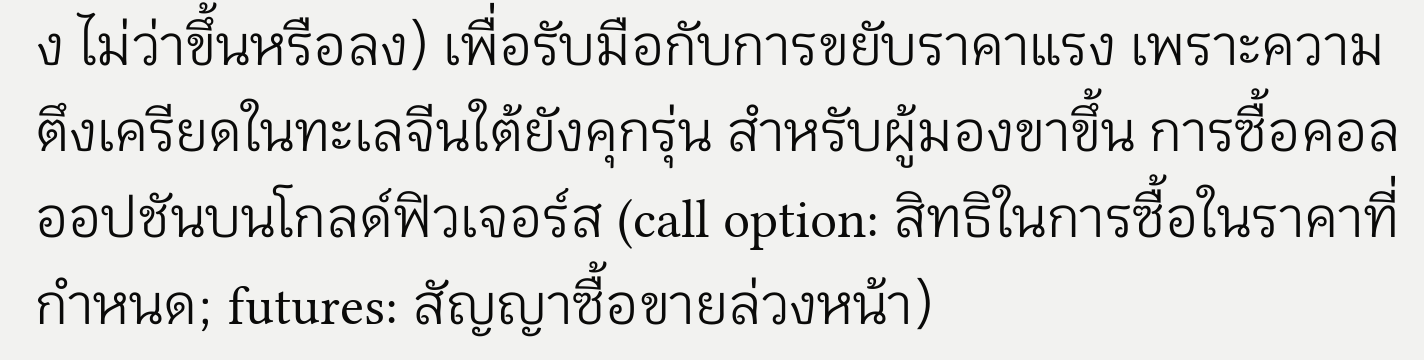ง ไม่ว่าขึ้นหรือลง) เพื่อรับมือกับการขยับราคาแรง เพราะความตึงเครียดในทะเลจีนใต้ยังคุกรุ่น สำหรับผู้มองขาขึ้น การซื้อคอลออปชันบนโกลด์ฟิวเจอร์ส (call option: สิทธิในการซื้อในราคาที่กำหนด; futures: สัญญาซื้อขายล่วงหน้า)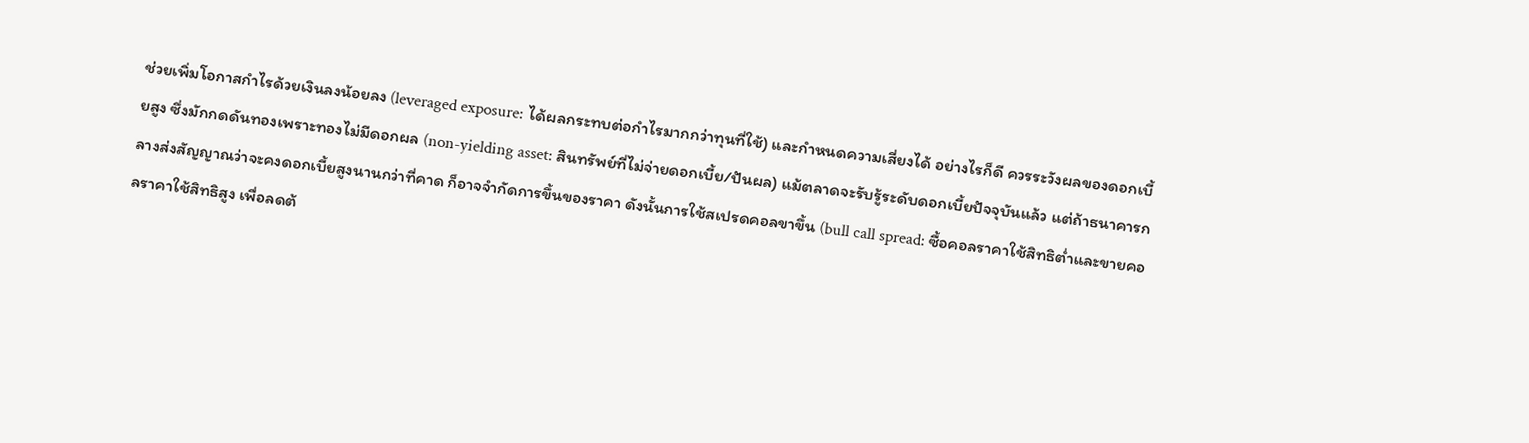ช่วยเพิ่มโอกาสกำไรด้วยเงินลงน้อยลง (leveraged exposure: ได้ผลกระทบต่อกำไรมากกว่าทุนที่ใช้) และกำหนดความเสี่ยงได้ อย่างไรก็ดี ควรระวังผลของดอกเบี้ยสูง ซึ่งมักกดดันทองเพราะทองไม่มีดอกผล (non-yielding asset: สินทรัพย์ที่ไม่จ่ายดอกเบี้ย/ปันผล) แม้ตลาดจะรับรู้ระดับดอกเบี้ยปัจจุบันแล้ว แต่ถ้าธนาคารกลางส่งสัญญาณว่าจะคงดอกเบี้ยสูงนานกว่าที่คาด ก็อาจจำกัดการขึ้นของราคา ดังนั้นการใช้สเปรดคอลขาขึ้น (bull call spread: ซื้อคอลราคาใช้สิทธิต่ำและขายคอลราคาใช้สิทธิสูง เพื่อลดต้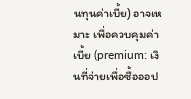นทุนค่าเบี้ย) อาจเหมาะ เพื่อควบคุมค่าเบี้ย (premium: เงินที่จ่ายเพื่อซื้อออป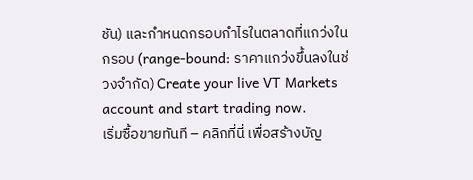ชัน) และกำหนดกรอบกำไรในตลาดที่แกว่งในกรอบ (range-bound: ราคาแกว่งขึ้นลงในช่วงจำกัด) Create your live VT Markets account and start trading now.
เริ่มซื้อขายทันที – คลิกที่นี่ เพื่อสร้างบัญ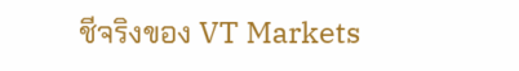ชีจริงของ VT Markets